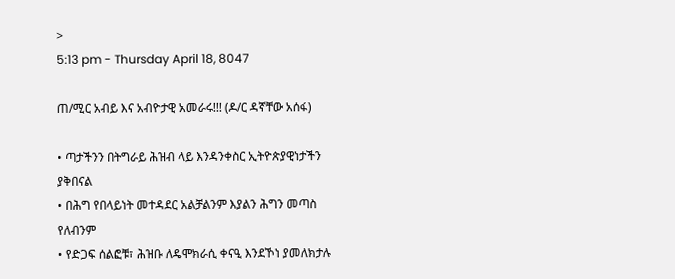>
5:13 pm - Thursday April 18, 8047

ጠ/ሚር አብይ እና አብዮታዊ አመራሩ!!! (ዶ/ር ዳኛቸው አሰፋ)

• ጣታችንን በትግራይ ሕዝብ ላይ እንዳንቀስር ኢትዮጵያዊነታችን ያቅበናል
• በሕግ የበላይነት መተዳደር አልቻልንም እያልን ሕግን መጣስ የለብንም
• የድጋፍ ሰልፎቹ፣ ሕዝቡ ለዴሞክራሲ ቀናዒ እንደኾነ ያመለክታሉ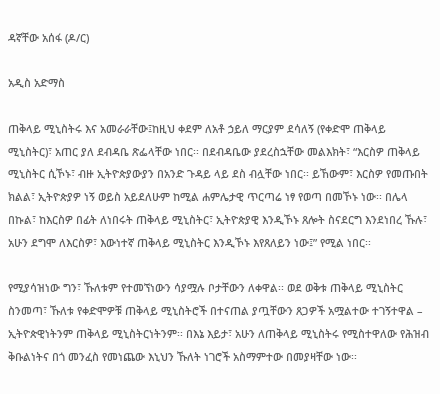ዳኛቸው አሰፋ (ዶ/ር)

አዲስ አድማስ

ጠቅላይ ሚኒስትሩ እና አመራራቸው፤ከዚህ ቀደም ለአቶ ኃይለ ማርያም ደሳለኝ (የቀድሞ ጠቅላይ ሚኒስትር)፣ አጠር ያለ ደብዳቤ ጽፌላቸው ነበር፡፡ በደብዳቤው ያደረስኋቸው መልእክት፣ “እርስዎ ጠቅላይ ሚኒስትር ሲኾኑ፣ ብዙ ኢትዮጵያውያን በአንድ ጉዳይ ላይ ደስ ብሏቸው ነበር፡፡ ይኸውም፣ እርስዎ የመጡበት ክልል፣ ኢትዮጵያዎ ነኝ ወይስ አይደለሁም ከሚል ሐምሌታዊ ጥርጣሬ ነፃ የወጣ በመኾኑ ነው፡፡ በሌላ በኩል፣ ከእርስዎ በፊት ለነበሩት ጠቅላይ ሚኒስትር፣ ኢትዮጵያዊ እንዲኾኑ ጸሎት ስናደርግ እንደነበረ ኹሉ፣ አሁን ደግሞ ለእርስዎ፣ እውነተኛ ጠቅላይ ሚኒስትር እንዲኾኑ እየጸለይን ነው፤” የሚል ነበር፡፡

የሚያሳዝነው ግን፣ ኹለቱም የተመኘነውን ሳያሟሉ ቦታቸውን ለቀዋል፡፡ ወደ ወቅቱ ጠቅላይ ሚኒስትር ስንመጣ፣ ኹለቱ የቀድሞዎቹ ጠቅላይ ሚኒስትሮች በተናጠል ያጧቸውን ጸጋዎች አሟልተው ተገኝተዋል – ኢትዮጵዊነትንም ጠቅላይ ሚኒስትርነትንም፡፡ በእኔ እይታ፣ አሁን ለጠቅላይ ሚኒስትሩ የሚስተዋለው የሕዝብ ቅቡልነትና በጎ መንፈስ የመነጨው እኒህን ኹለት ነገሮች አስማምተው በመያዛቸው ነው፡፡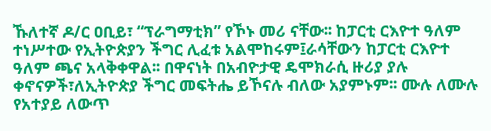ኹለተኛ ዶ/ር ዐቢይ፣ “ፕራግማቲክ” የኾኑ መሪ ናቸው፡፡ ከፓርቲ ርእዮተ ዓለም ተነሥተው የኢትዮጵያን ችግር ሊፈቱ አልሞከሩም፤ራሳቸውን ከፓርቲ ርእዮተ ዓለም ጫና አላቅቀዋል፡፡ በዋናነት በአብዮታዊ ዴሞክራሲ ዙሪያ ያሉ ቀኖናዎች፣ለኢትዮጵያ ችግር መፍትሔ ይኾናሉ ብለው አያምኑም፡፡ ሙሉ ለሙሉ የአተያይ ለውጥ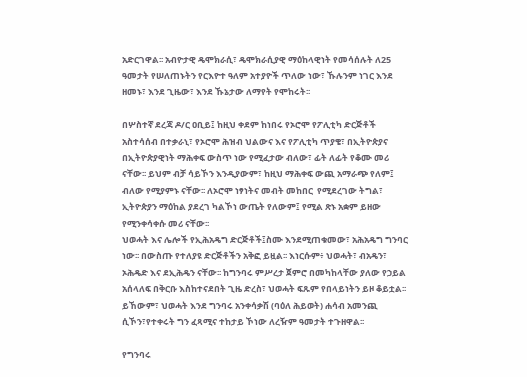አድርገዋል፡፡ አብዮታዊ ዴሞክራሲ፣ ዴሞክራሲያዊ ማዕከላዊነት የመሳሰሉት ለ25 ዓመታት የሠለጠኑትን የርእዮተ ዓለም አተያዮች ጥለው ነው፣ ኹሉንም ነገር እንደ ዘመኑ፣ እንደ ጊዜው፣ እንደ ኹኔታው ለማየት የሞከሩት፡፡

በሦስተኛ ደረጃ ዶ/ር ዐቢይ፤ ከዚህ ቀደም ከነበሩ የኦሮሞ የፖሊቲካ ድርጅቶች አስተሳሰብ በተቃራኒ፣ የኦሮሞ ሕዝብ ህልውና እና የፖሊቲካ ጥያቄ፣ በኢትዮጵያና በኢትዮጵያዊነት ማሕቀፍ ውስጥ ነው የሚፈታው ብለው፣ ፊት ለፊት የቆሙ መሪ ናቸው፡፡ ይህም ብቻ ሳይኾን እንዲያውም፣ ከዚህ ማሕቀፍ ውጪ አማራጭ የለም፤ ብለው የሚያምኑ ናቸው፡፡ ለኦሮሞ ነፃነትና መብት መከበር  የሚደረገው ትግል፣ ኢትዮጵያን ማዕከል ያደረገ ካልኾነ ውጤት የለውም፤ የሚል ጽኑ አቋም ይዘው የሚንቀሳቀሱ መሪ ናቸው፡፡
ህወሓት እና ሌሎች የኢሕአዴግ ድርጅቶች፤ስሙ እንደሚጠቁመው፣ አሕአዴግ ግንባር ነው፡፡ በውስጡ የተለያዩ ድርጅቶችን አቅፎ ይዟል፡፡ እነርሱም፥ ህወሓት፣ ብአዴን፣ ኦሕዴድ እና ደኢሕዴን ናቸው፡፡ ከግንባሩ ምሥረታ ጀምሮ በመካከላቸው ያለው የኃይል አሰላለፍ በቅርቡ እስከተናደበት ጊዜ ድረስ፣ ህወሓት ፍጹም የበላይነትን ይዞ ቆይቷል፡፡ ይኸውም፣ ህወሓት እንደ ግንባሩ አንቀሳቃሽ (ባዕለ ሕይወት) ሐሳብ አመንጪ ሲኾን፣የተቀሩት ግን ፈጻሚና ተከታይ ኾነው ለረዥም ዓመታት ተጉዘዋል፡፡

የግንባሩ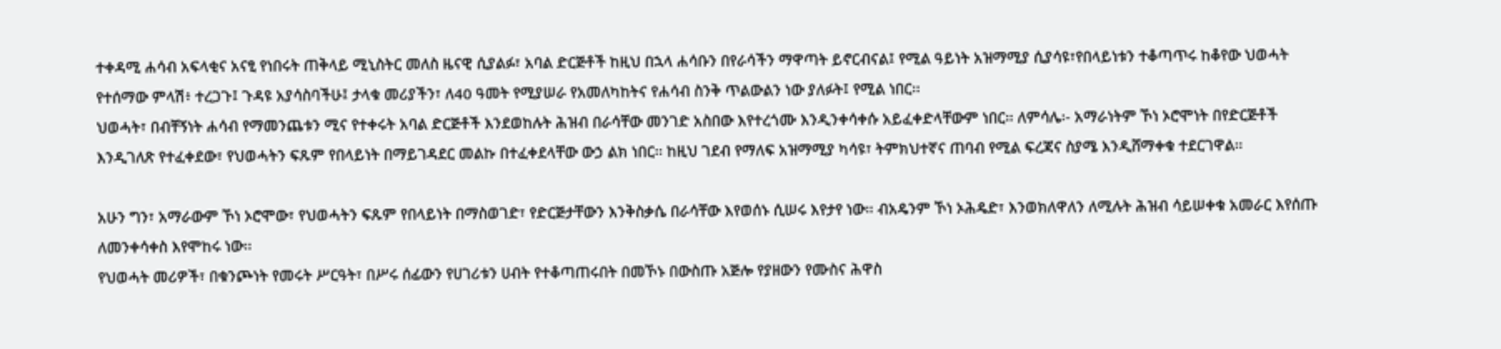ተቀዳሚ ሐሳብ አፍላቂና አናፂ የነበሩት ጠቅላይ ሚኒስትር መለስ ዜናዊ ሲያልፉ፣ አባል ድርጅቶች ከዚህ በኋላ ሐሳቡን በየራሳችን ማዋጣት ይኖርብናል፤ የሚል ዓይነት አዝማሚያ ሲያሳዩ፣የበላይነቱን ተቆጣጥሩ ከቆየው ህወሓት የተሰማው ምላሽ፥ ተረጋጉ፤ ጉዳዩ አያሳስባችሁ፤ ታላቁ መሪያችን፣ ለ40 ዓመት የሚያሠራ የአመለካከትና የሐሳብ ስንቅ ጥልውልን ነው ያለፉት፤ የሚል ነበር፡፡
ህወሓት፣ በብቸኝነት ሐሳብ የማመንጨቱን ሚና የተቀሩት አባል ድርጅቶች እንደወከሉት ሕዝብ በራሳቸው መንገድ አስበው እየተረጎሙ እንዲንቀሳቀሱ አይፈቀድላቸውም ነበር፡፡ ለምሳሌ፡- አማራነትም ኾነ ኦሮሞነት በየድርጅቶች እንዲገለጽ የተፈቀደው፣ የህወሓትን ፍጹም የበላይነት በማይገዳደር መልኩ በተፈቀደላቸው ውኃ ልክ ነበር፡፡ ከዚህ ገደብ የማለፍ አዝማሚያ ካሳዩ፣ ትምክህተኛና ጠባብ የሚል ፍረጃና ስያሜ እንዲሸማቀቁ ተደርገዋል፡፡

አሁን ግን፣ አማራውም ኾነ ኦሮሞው፣ የህወሓትን ፍጹም የበላይነት በማስወገድ፣ የድርጅታቸውን እንቅስቃሴ በራሳቸው እየወሰኑ ሲሠሩ እየታየ ነው፡፡ ብአዴንም ኾነ ኦሕዴድ፣ እንወክለዋለን ለሚሉት ሕዝብ ሳይሠቀቁ አመራር እየሰጡ ለመንቀሳቀስ እየሞከሩ ነው፡፡
የህወሓት መሪዎች፣ በቁንጮነት የመሩት ሥርዓት፣ በሥሩ ሰፊውን የሀገሪቱን ሀብት የተቆጣጠሩበት በመኾኑ በውስጡ አጅሎ የያዘውን የሙስና ሕዋስ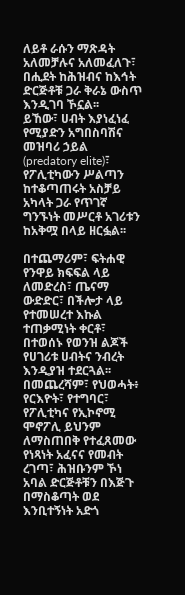ለይቶ ራሱን ማጽዳት አለመቻሉና አለመፈለጉ፣ በሒደት ከሕዝብና ከእኅት ድርጅቶቹ ጋራ ቅራኔ ውስጥ እንዲገባ ኾኗል፡፡
ይኸው፣ ሀብት እያነፈነፈ የሚያድን አግበስባሽና መዝባሪ ኃይል (predatory elite)፣ የፖሊቲካውን ሥልጣን ከተቆጣጠሩት አስቻይ አካላት ጋራ የጥገኛ ግንኙነት መሥርቶ አገሪቱን ከአቅሟ በላይ ዘርፏል፡፡

በተጨማሪም፣ ፍትሐዊ የንዋይ ክፍፍል ላይ ለመድረስ፣ ጤናማ ውድድር፣ በችሎታ ላይ የተመሠረተ እኩል ተጠቃሚነት ቀርቶ፣ በተወሰኑ የወንዝ ልጆች የሀገሪቱ ሀብትና ንብረት እንዲያዝ ተደርጓል፡፡ በመጨረሻም፣ የህወሓት፥ የርእዮት፣ የተግባር፣ የፖሊቲካና የኢኮኖሚ ሞኖፖሊ ይህንም ለማስጠበቅ የተፈጸመው የነጻነት አፈናና የመብት ረገጣ፣ ሕዝቡንም ኾነ አባል ድርጅቶቹን በእጅጉ በማስቆጣት ወደ እንቢተኝነት አድጎ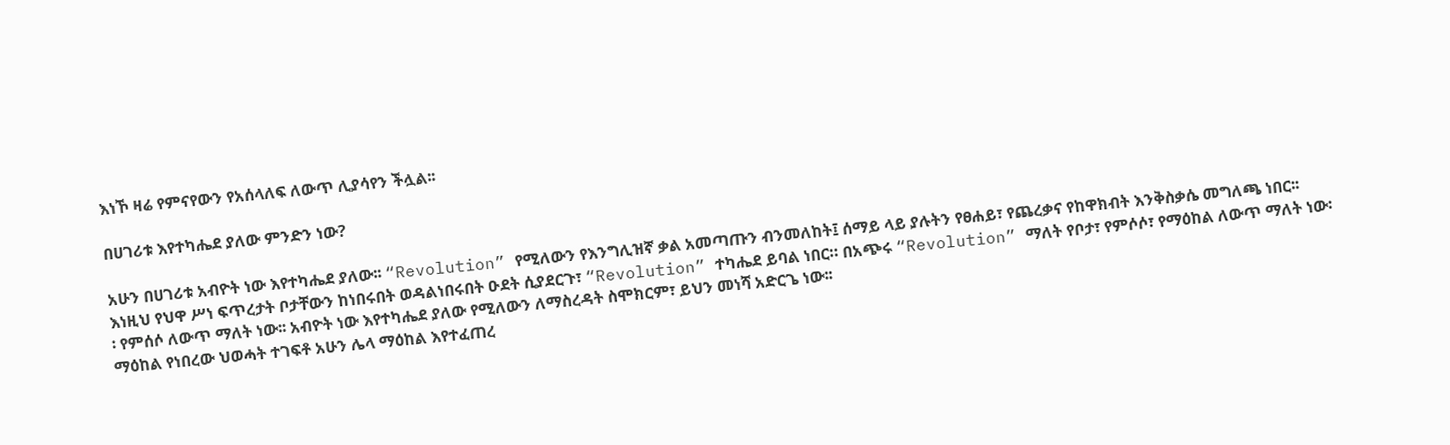እነኾ ዛሬ የምናየውን የአሰላለፍ ለውጥ ሊያሳየን ችሏል፡፡

በሀገሪቱ እየተካሔደ ያለው ምንድን ነው?

አሁን በሀገሪቱ አብዮት ነው እየተካሔደ ያለው፡፡ “Revolution” የሚለውን የእንግሊዝኛ ቃል አመጣጡን ብንመለከት፤ ሰማይ ላይ ያሉትን የፀሐይ፣ የጨረቃና የከዋክብት እንቅስቃሴ መግለጫ ነበር፡፡ እነዚህ የህዋ ሥነ ፍጥረታት ቦታቸውን ከነበሩበት ወዳልነበሩበት ዑደት ሲያደርጉ፣ “Revolution” ተካሔደ ይባል ነበር። በአጭሩ “Revolution” ማለት የቦታ፣ የምሶሶ፣ የማዕከል ለውጥ ማለት ነው፡፡ የምሰሶ ለውጥ ማለት ነው፡፡ አብዮት ነው እየተካሔደ ያለው የሚለውን ለማስረዳት ስሞክርም፣ ይህን መነሻ አድርጌ ነው፡፡
ማዕከል የነበረው ህወሓት ተገፍቶ አሁን ሌላ ማዕከል እየተፈጠረ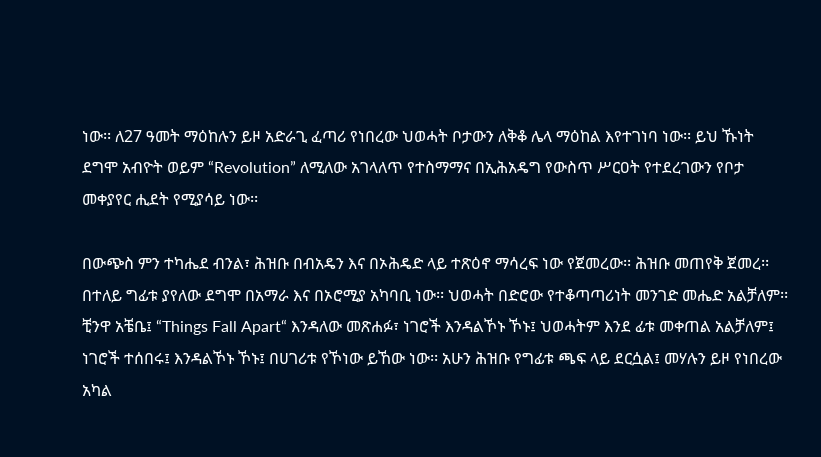ነው፡፡ ለ27 ዓመት ማዕከሉን ይዞ አድራጊ ፈጣሪ የነበረው ህወሓት ቦታውን ለቅቆ ሌላ ማዕከል እየተገነባ ነው፡፡ ይህ ኹነት ደግሞ አብዮት ወይም “Revolution” ለሚለው አገላለጥ የተስማማና በኢሕአዴግ የውስጥ ሥርዐት የተደረገውን የቦታ መቀያየር ሒደት የሚያሳይ ነው፡፡

በውጭስ ምን ተካሔደ ብንል፣ ሕዝቡ በብአዴን እና በኦሕዴድ ላይ ተጽዕኖ ማሳረፍ ነው የጀመረው፡፡ ሕዝቡ መጠየቅ ጀመረ፡፡ በተለይ ግፊቱ ያየለው ደግሞ በአማራ እና በኦሮሚያ አካባቢ ነው፡፡ ህወሓት በድሮው የተቆጣጣሪነት መንገድ መሔድ አልቻለም፡፡ ቺንዋ አቼቤ፤ “Things Fall Apart“ እንዳለው መጽሐፉ፣ ነገሮች እንዳልኾኑ ኾኑ፤ ህወሓትም እንደ ፊቱ መቀጠል አልቻለም፤ ነገሮች ተሰበሩ፤ እንዳልኾኑ ኾኑ፤ በሀገሪቱ የኾነው ይኸው ነው፡፡ አሁን ሕዝቡ የግፊቱ ጫፍ ላይ ደርሷል፤ መሃሉን ይዞ የነበረው አካል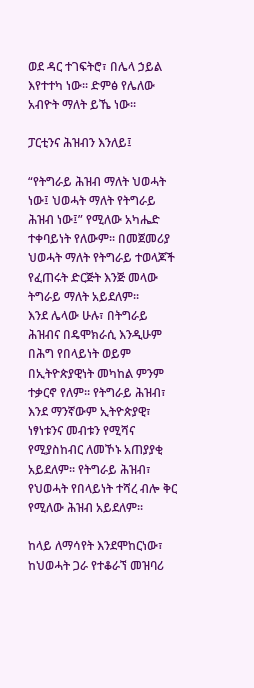ወደ ዳር ተገፍትሮ፣ በሌላ ኃይል እየተተካ ነው፡፡ ድምፅ የሌለው አብዮት ማለት ይኼ ነው፡፡

ፓርቲንና ሕዝብን እንለይ፤

“የትግራይ ሕዝብ ማለት ህወሓት ነው፤ ህወሓት ማለት የትግራይ ሕዝብ ነው፤” የሚለው አካሔድ ተቀባይነት የለውም፡፡ በመጀመሪያ ህወሓት ማለት የትግራይ ተወላጆች የፈጠሩት ድርጅት እንጅ መላው ትግራይ ማለት አይደለም፡፡
እንደ ሌላው ሁሉ፣ በትግራይ ሕዝብና በዴሞክራሲ እንዲሁም በሕግ የበላይነት ወይም በኢትዮጵያዊነት መካከል ምንም ተቃርኖ የለም። የትግራይ ሕዝብ፣ እንደ ማንኛውም ኢትዮጵያዊ፣ ነፃነቱንና መብቱን የሚሻና የሚያስከብር ለመኾኑ አጠያያቂ አይደለም፡፡ የትግራይ ሕዝብ፣ የህወሓት የበላይነት ተሻረ ብሎ ቅር የሚለው ሕዝብ አይደለም፡፡

ከላይ ለማሳየት እንደሞከርነው፣ ከህወሓት ጋራ የተቆራኘ መዝባሪ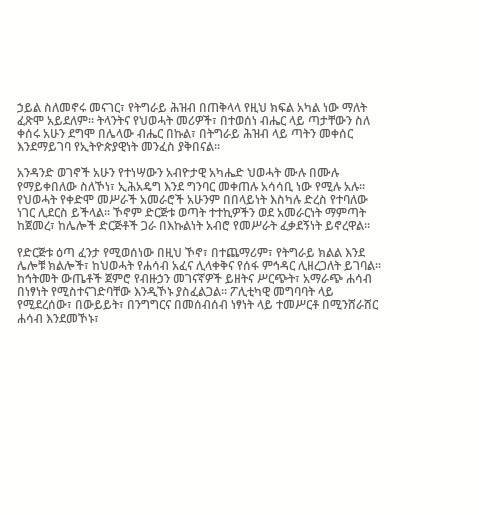ኃይል ስለመኖሩ መናገር፣ የትግራይ ሕዝብ በጠቅላላ የዚህ ክፍል አካል ነው ማለት ፈጽሞ አይደለም፡፡ ትላንትና የህወሓት መሪዎች፣ በተወሰነ ብሔር ላይ ጣታቸውን ስለ ቀሰሩ አሁን ደግሞ በሌላው ብሔር በኩል፣ በትግራይ ሕዝብ ላይ ጣትን መቀሰር እንደማይገባ የኢትዮጵያዊነት መንፈስ ያቅበናል፡፡

አንዳንድ ወገኖች አሁን የተነሣውን አብዮታዊ አካሔድ ህወሓት ሙሉ በሙሉ የማይቀበለው ስለኾነ፣ ኢሕአዴግ እንደ ግንባር መቀጠሉ አሳሳቢ ነው የሚሉ አሉ፡፡ የህወሓት የቀድሞ መሥራች አመራሮች አሁንም በበላይነት እስካሉ ድረስ የተባለው ነገር ሊደርስ ይችላል፡፡ ኾኖም ድርጅቱ ወጣት ተተኪዎችን ወደ አመራርነት ማምጣት ከጀመረ፣ ከሌሎች ድርጅቶች ጋራ በእኩልነት አብሮ የመሥራት ፈቃደኝነት ይኖረዋል፡፡

የድርጅቱ ዕጣ ፈንታ የሚወሰነው በዚህ ኾኖ፣ በተጨማሪም፣ የትግራይ ክልል እንደ ሌሎቹ ክልሎች፣ ከህወሓት የሐሳብ አፈና ሊላቀቅና የሰፋ ምኅዳር ሊዘረጋለት ይገባል፡፡ ከኅትመት ውጤቶች ጀምሮ የብዙኃን መገናኛዎች ይዘትና ሥርጭት፣ አማራጭ ሐሳብ በነፃነት የሚስተናገድባቸው እንዲኾኑ ያስፈልጋል፡፡ ፖሊቲካዊ መግባባት ላይ የሚደረሰው፣ በውይይት፣ በንግግርና በመሰብሰብ ነፃነት ላይ ተመሥርቶ በሚንሸራሸር ሐሳብ እንደመኾኑ፣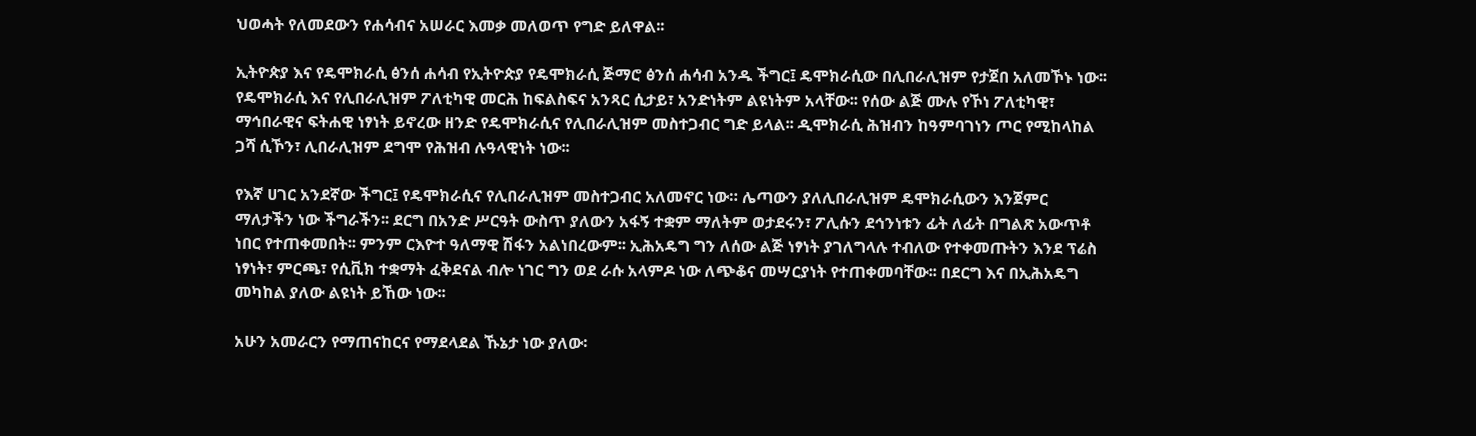ህወሓት የለመደውን የሐሳብና አሠራር እመቃ መለወጥ የግድ ይለዋል፡፡

ኢትዮጵያ እና የዴሞክራሲ ፅንሰ ሐሳብ የኢትዮጵያ የዴሞክራሲ ጅማሮ ፅንሰ ሐሳብ አንዱ ችግር፤ ዴሞክራሲው በሊበራሊዝም የታጀበ አለመኾኑ ነው፡፡ የዴሞክራሲ እና የሊበራሊዝም ፖለቲካዊ መርሕ ከፍልስፍና አንጻር ሲታይ፣ አንድነትም ልዩነትም አላቸው፡፡ የሰው ልጅ ሙሉ የኾነ ፖለቲካዊ፣ ማኅበራዊና ፍትሐዊ ነፃነት ይኖረው ዘንድ የዴሞክራሲና የሊበራሊዝም መስተጋብር ግድ ይላል፡፡ ዲሞክራሲ ሕዝብን ከዓምባገነን ጦር የሚከላከል ጋሻ ሲኾን፣ ሊበራሊዝም ደግሞ የሕዝብ ሉዓላዊነት ነው፡፡

የእኛ ሀገር አንደኛው ችግር፤ የዴሞክራሲና የሊበራሊዝም መስተጋብር አለመኖር ነው። ሌጣውን ያለሊበራሊዝም ዴሞክራሲውን እንጀምር ማለታችን ነው ችግራችን፡፡ ደርግ በአንድ ሥርዓት ውስጥ ያለውን አፋኝ ተቋም ማለትም ወታደሩን፣ ፖሊሱን ደኅንነቱን ፊት ለፊት በግልጽ አውጥቶ ነበር የተጠቀመበት፡፡ ምንም ርእዮተ ዓለማዊ ሽፋን አልነበረውም፡፡ ኢሕአዴግ ግን ለሰው ልጅ ነፃነት ያገለግላሉ ተብለው የተቀመጡትን እንደ ፕሬስ ነፃነት፣ ምርጫ፣ የሲቪክ ተቋማት ፈቅደናል ብሎ ነገር ግን ወደ ራሱ አላምዶ ነው ለጭቆና መሣርያነት የተጠቀመባቸው፡፡ በደርግ እና በኢሕአዴግ መካከል ያለው ልዩነት ይኸው ነው፡፡

አሁን አመራርን የማጠናከርና የማደላደል ኹኔታ ነው ያለው፡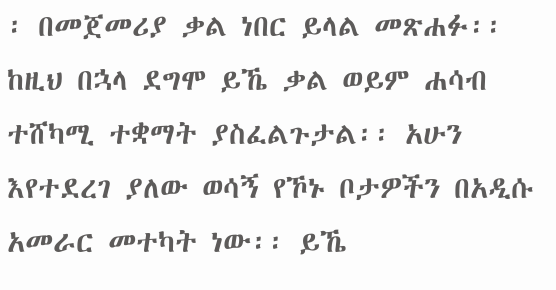፡ በመጀመሪያ ቃል ነበር ይላል መጽሐፉ፡፡ ከዚህ በኋላ ደግሞ ይኼ ቃል ወይም ሐሳብ ተሸካሚ ተቋማት ያስፈልጉታል፡፡ አሁን እየተደረገ ያለው ወሳኝ የኾኑ ቦታዎችን በአዲሱ አመራር መተካት ነው፡፡ ይኼ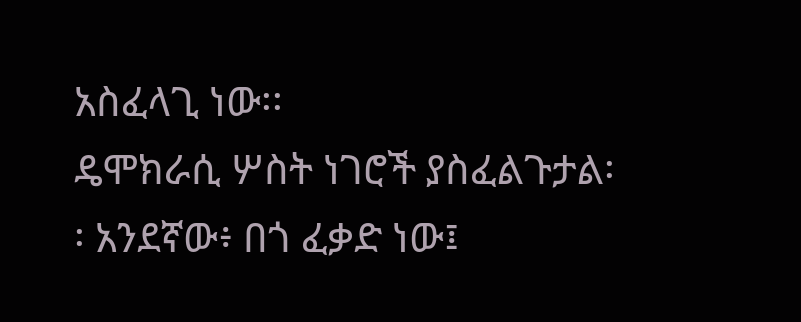አስፈላጊ ነው፡፡
ዴሞክራሲ ሦስት ነገሮች ያስፈልጉታል፡፡ አንደኛው፥ በጎ ፈቃድ ነው፤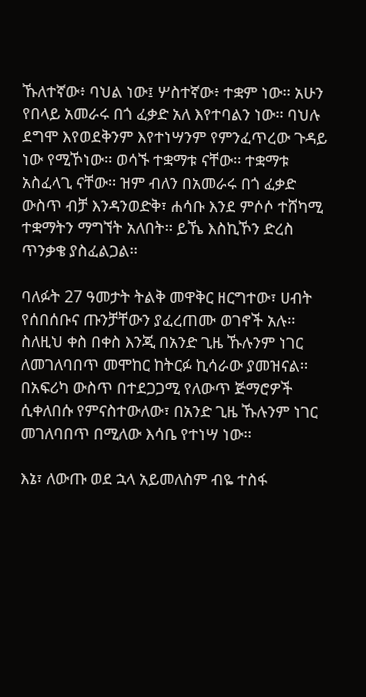ኹለተኛው፥ ባህል ነው፤ ሦስተኛው፥ ተቋም ነው፡፡ አሁን የበላይ አመራሩ በጎ ፈቃድ አለ እየተባልን ነው፡፡ ባህሉ ደግሞ እየወደቅንም እየተነሣንም የምንፈጥረው ጉዳይ ነው የሚኾነው፡፡ ወሳኙ ተቋማቱ ናቸው፡፡ ተቋማቱ አስፈላጊ ናቸው፡፡ ዝም ብለን በአመራሩ በጎ ፈቃድ ውስጥ ብቻ እንዳንወድቅ፣ ሐሳቡ እንደ ምሶሶ ተሸካሚ ተቋማትን ማግኘት አለበት፡፡ ይኼ እስኪኾን ድረስ ጥንቃቄ ያስፈልጋል፡፡

ባለፉት 27 ዓመታት ትልቅ መዋቅር ዘርግተው፣ ሀብት የሰበሰቡና ጡንቻቸውን ያፈረጠሙ ወገኖች አሉ፡፡ ስለዚህ ቀስ በቀስ እንጂ በአንድ ጊዜ ኹሉንም ነገር ለመገለባበጥ መሞከር ከትርፉ ኪሳራው ያመዝናል፡፡ በአፍሪካ ውስጥ በተደጋጋሚ የለውጥ ጅማሮዎች ሲቀለበሱ የምናስተውለው፣ በአንድ ጊዜ ኹሉንም ነገር መገለባበጥ በሚለው እሳቤ የተነሣ ነው፡፡

እኔ፣ ለውጡ ወደ ኋላ አይመለስም ብዬ ተስፋ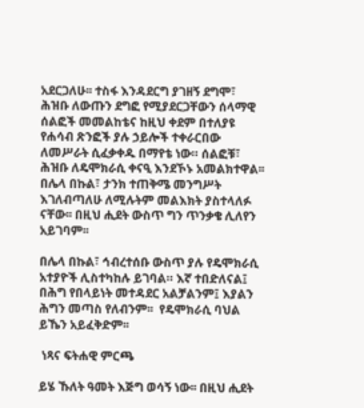አደርጋለሁ፡፡ ተስፋ እንዳደርግ ያገዘኝ ደግሞ፣ ሕዝቡ ለውጡን ደግፎ የሚያደርጋቸውን ሰላማዊ ሰልፎች መመልከቴና ከዚህ ቀደም በተለያዩ የሐሳብ ጽንፎች ያሉ ኃይሎች ተቀራርበው ለመሥራት ሲፈቃቀዱ በማየቴ ነው። ሰልፎቹ፣ ሕዝቡ ለዴሞክራሲ ቀናዒ እንደኾኑ አመልክተዋል፡፡ በሌላ በኩል፣ ታንክ ተጠቅሜ መንግሥት እገለብጣለሁ ለሚሉትም መልእክት ያስተላለፉ ናቸው፡፡ በዚህ ሒደት ውስጥ ግን ጥንቃቄ ሊለየን አይገባም፡፡

በሌላ በኩል፣ ኅብረተሰቡ ውስጥ ያሉ የዴሞክራሲ አተያዮች ሊስተካከሉ ይገባል። እኛ ተበድለናል፤ በሕግ የበላይነት መተዳደር አልቻልንም፤ እያልን ሕግን መጣስ የለብንም፡፡  የዴሞክራሲ ባህል ይኼን አይፈቅድም፡፡

 ነጻና ፍትሐዊ ምርጫ

ይሄ ኹለት ዓመት እጅግ ወሳኝ ነው፡፡ በዚህ ሒደት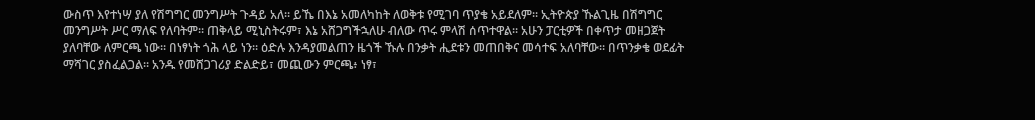ውስጥ እየተነሣ ያለ የሽግግር መንግሥት ጉዳይ አለ፡፡ ይኼ በእኔ አመለካከት ለወቅቱ የሚገባ ጥያቄ አይደለም፡፡ ኢትዮጵያ ኹልጊዜ በሽግግር መንግሥት ሥር ማለፍ የለባትም፡፡ ጠቅላይ ሚኒስትሩም፣ እኔ አሸጋግችኋለሁ ብለው ጥሩ ምላሽ ሰጥተዋል፡፡ አሁን ፓርቲዎች በቀጥታ መዘጋጀት ያለባቸው ለምርጫ ነው፡፡ በነፃነት ጎሕ ላይ ነን፡፡ ዕድሉ እንዳያመልጠን ዜጎች ኹሉ በንቃት ሒደቱን መጠበቅና መሳተፍ አለባቸው። በጥንቃቄ ወደፊት ማሻገር ያስፈልጋል፡፡ አንዱ የመሸጋገሪያ ድልድይ፣ መጪውን ምርጫ፥ ነፃ፣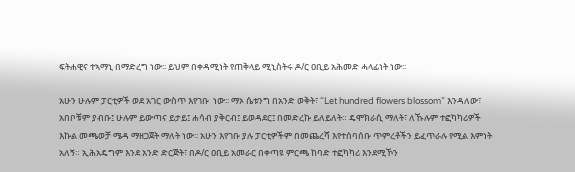ፍትሐዊና ተኣማኒ በማድረግ ነው፡፡ ይህም በቀዳሚነት የጠቅላይ ሚኒስትሩ ዶ/ር ዐቢይ አሕመድ ሓላፊነት ነው፡፡

አሁን ሁሉም ፓርቲዎች ወደ አገር ውስጥ እየገቡ  ነው፡፡ ማኦ ሴቱንግ በአንድ ወቅት፣ “Let hundred flowers blossom” እንዳለው፣ አበቦቹም ያብቡ፤ ሁሉም ይውጣና ይታይ፤ ሐሳብ ያቅርብ፤ ይወዳደር፤ በመድረኩ ይለይለት። ዴሞክራሲ ማለት፣ ለኹሉም ተፎካካሪዎች እኩል መጫወቻ ሜዳ ማዘጋጀት ማለት ነው፡፡ አሁን እየገቡ ያሉ ፓርቲዎችም በመጨረሻ እየተሰባሰቡ ጥምረቶችን ይፈጥራሉ የሚል እምነት  አለኝ። ኢሕአዴግም እንደ አንድ ድርጅት፣ በዶ/ር ዐቢይ አመራር በቀጣዩ ምርጫ ከባድ ተፎካካሪ እንደሚኾን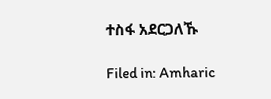ተስፋ አደርጋለኹ

Filed in: Amharic